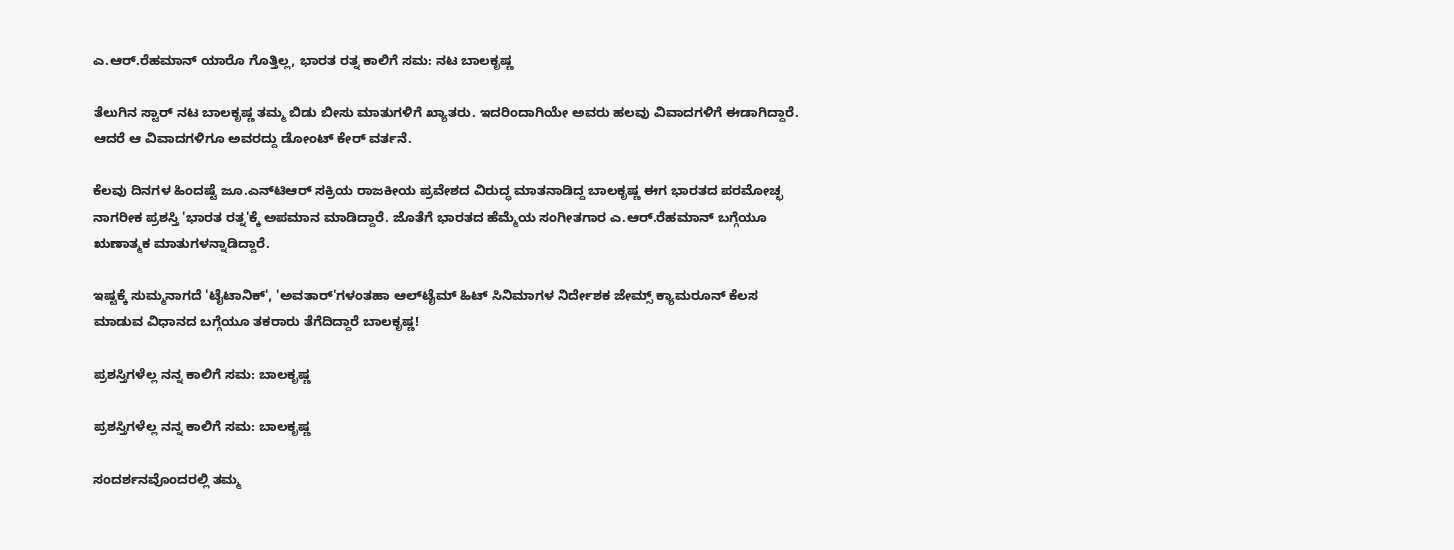ಎ.ಆರ್.ರೆಹಮಾನ್ ಯಾರೊ ಗೊತ್ತಿಲ್ಲ, ಭಾರತ ರತ್ನ ಕಾಲಿಗೆ ಸಮ: ನಟ ಬಾಲಕೃಷ್ಣ

ತೆಲುಗಿನ ಸ್ಟಾರ್ ನಟ ಬಾಲಕೃಷ್ಣ ತಮ್ಮ ಬಿಡು ಬೀಸು ಮಾತುಗಳಿಗೆ ಖ್ಯಾತರು. ಇದರಿಂದಾಗಿಯೇ ಅವರು ಹಲವು ವಿವಾದಗಳಿಗೆ ಈಡಾಗಿದ್ದಾರೆ. ಆದರೆ ಆ ವಿವಾದಗಳಿಗೂ ಅವರದ್ದು ಡೋಂಟ್ ಕೇರ್ ವರ್ತನೆ.

ಕೆಲವು ದಿನಗಳ ಹಿಂದಷ್ಟೆ ಜೂ.ಎನ್‌ಟಿಆರ್ ಸಕ್ರಿಯ ರಾಜಕೀಯ ಪ್ರವೇಶದ ವಿರುದ್ಧ ಮಾತನಾಡಿದ್ದ ಬಾಲಕೃಷ್ಣ ಈಗ ಭಾರತದ ಪರಮೋಚ್ಛ ನಾಗರೀಕ ಪ್ರಶಸ್ತಿ 'ಭಾರತ ರತ್ನ'ಕ್ಕೆ ಅಪಮಾನ ಮಾಡಿದ್ದಾರೆ. ಜೊತೆಗೆ ಭಾರತದ ಹೆಮ್ಮೆಯ ಸಂಗೀತಗಾರ ಎ.ಆರ್.ರೆಹಮಾನ್‌ ಬಗ್ಗೆಯೂ ಋಣಾತ್ಮಕ ಮಾತುಗಳನ್ನಾಡಿದ್ದಾರೆ.

ಇಷ್ಟಕ್ಕೆ ಸುಮ್ಮನಾಗದೆ 'ಟೈಟಾನಿಕ್', 'ಅವತಾರ್‌'ಗಳಂತಹಾ ಆಲ್‌ಟೈಮ್ ಹಿಟ್ ಸಿನಿಮಾಗಳ ನಿರ್ದೇಶಕ ಜೇಮ್ಸ್ ಕ್ಯಾಮರೂನ್ ಕೆಲಸ ಮಾಡುವ ವಿಧಾನದ ಬಗ್ಗೆಯೂ ತಕರಾರು ತೆಗೆದಿದ್ದಾರೆ ಬಾಲಕೃಷ್ಣ!

ಪ್ರಶಸ್ತಿಗಳೆಲ್ಲ ನನ್ನ ಕಾಲಿಗೆ ಸಮ: ಬಾಲಕೃಷ್ಣ

ಪ್ರಶಸ್ತಿಗಳೆಲ್ಲ ನನ್ನ ಕಾಲಿಗೆ ಸಮ: ಬಾಲಕೃಷ್ಣ

ಸಂದರ್ಶನವೊಂದರಲ್ಲಿ ತಮ್ಮ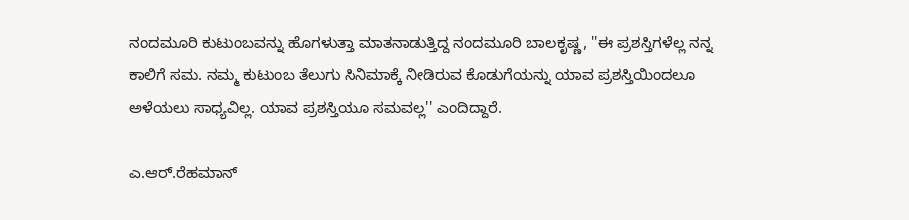ನಂದಮೂರಿ ಕುಟುಂಬವನ್ನು ಹೊಗಳುತ್ತಾ ಮಾತನಾಡುತ್ತಿದ್ದ ನಂದಮೂರಿ ಬಾಲಕೃಷ್ಣ, ''ಈ ಪ್ರಶಸ್ತಿಗಳೆಲ್ಲ ನನ್ನ ಕಾಲಿಗೆ ಸಮ. ನಮ್ಮ ಕುಟುಂಬ ತೆಲುಗು ಸಿನಿಮಾಕ್ಕೆ ನೀಡಿರುವ ಕೊಡುಗೆಯನ್ನು ಯಾವ ಪ್ರಶಸ್ತಿಯಿಂದಲೂ ಅಳೆಯಲು ಸಾಧ್ಯವಿಲ್ಲ. ಯಾವ ಪ್ರಶಸ್ತಿಯೂ ಸಮವಲ್ಲ'' ಎಂದಿದ್ದಾರೆ.

ಎ.ಆರ್.ರೆಹಮಾನ್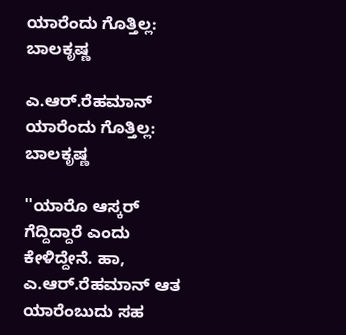ಯಾರೆಂದು ಗೊತ್ತಿಲ್ಲ: ಬಾಲಕೃಷ್ಣ

ಎ.ಆರ್.ರೆಹಮಾನ್ ಯಾರೆಂದು ಗೊತ್ತಿಲ್ಲ: ಬಾಲಕೃಷ್ಣ

''ಯಾರೊ ಆಸ್ಕರ್ ಗೆದ್ದಿದ್ದಾರೆ ಎಂದು ಕೇಳಿದ್ದೇನೆ. ಹಾ, ಎ.ಆರ್.ರೆಹಮಾನ್ ಆತ ಯಾರೆಂಬುದು ಸಹ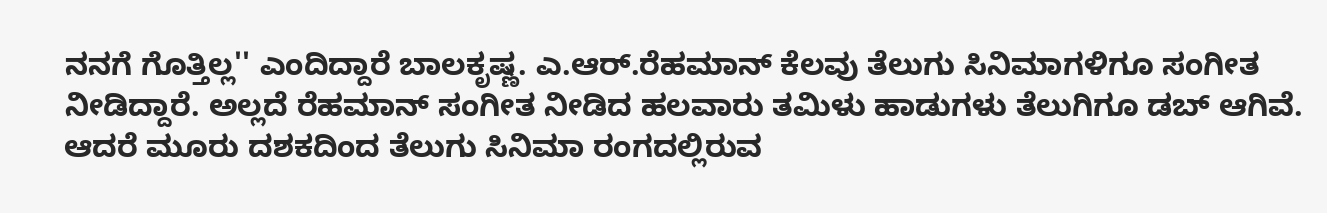ನನಗೆ ಗೊತ್ತಿಲ್ಲ'' ಎಂದಿದ್ದಾರೆ ಬಾಲಕೃಷ್ಣ. ಎ.ಆರ್.ರೆಹಮಾನ್ ಕೆಲವು ತೆಲುಗು ಸಿನಿಮಾಗಳಿಗೂ ಸಂಗೀತ ನೀಡಿದ್ದಾರೆ. ಅಲ್ಲದೆ ರೆಹಮಾನ್ ಸಂಗೀತ ನೀಡಿದ ಹಲವಾರು ತಮಿಳು ಹಾಡುಗಳು ತೆಲುಗಿಗೂ ಡಬ್ ಆಗಿವೆ. ಆದರೆ ಮೂರು ದಶಕದಿಂದ ತೆಲುಗು ಸಿನಿಮಾ ರಂಗದಲ್ಲಿರುವ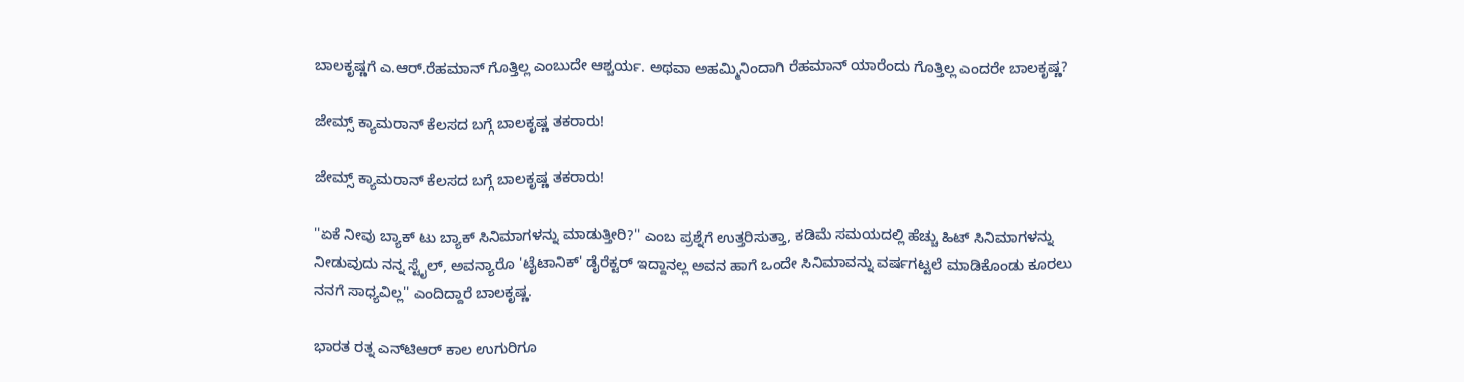ಬಾಲಕೃಷ್ಣಗೆ ಎ.ಆರ್.ರೆಹಮಾನ್ ಗೊತ್ತಿಲ್ಲ ಎಂಬುದೇ ಆಶ್ಚರ್ಯ. ಅಥವಾ ಅಹಮ್ಮಿನಿಂದಾಗಿ ರೆಹಮಾನ್ ಯಾರೆಂದು ಗೊತ್ತಿಲ್ಲ ಎಂದರೇ ಬಾಲಕೃಷ್ಣ?

ಜೇಮ್ಸ್ ಕ್ಯಾಮರಾನ್ ಕೆಲಸದ ಬಗ್ಗೆ ಬಾಲಕೃಷ್ಣ ತಕರಾರು!

ಜೇಮ್ಸ್ ಕ್ಯಾಮರಾನ್ ಕೆಲಸದ ಬಗ್ಗೆ ಬಾಲಕೃಷ್ಣ ತಕರಾರು!

''ಏಕೆ ನೀವು ಬ್ಯಾಕ್‌ ಟು ಬ್ಯಾಕ್ ಸಿನಿಮಾಗಳನ್ನು ಮಾಡುತ್ತೀರಿ?'' ಎಂಬ ಪ್ರಶ್ನೆಗೆ ಉತ್ತರಿಸುತ್ತಾ, ಕಡಿಮೆ ಸಮಯದಲ್ಲಿ ಹೆಚ್ಚು ಹಿಟ್ ಸಿನಿಮಾಗಳನ್ನು ನೀಡುವುದು ನನ್ನ ಸ್ಟೈಲ್, ಅವನ್ಯಾರೊ 'ಟೈಟಾನಿಕ್' ಡೈರೆಕ್ಟರ್ ಇದ್ದಾನಲ್ಲ ಅವನ ಹಾಗೆ ಒಂದೇ ಸಿನಿಮಾವನ್ನು ವರ್ಷಗಟ್ಟಲೆ ಮಾಡಿಕೊಂಡು ಕೂರಲು ನನಗೆ ಸಾಧ್ಯವಿಲ್ಲ'' ಎಂದಿದ್ದಾರೆ ಬಾಲಕೃಷ್ಣ.

ಭಾರತ ರತ್ನ ಎನ್‌ಟಿಆರ್ ಕಾಲ ಉಗುರಿಗೂ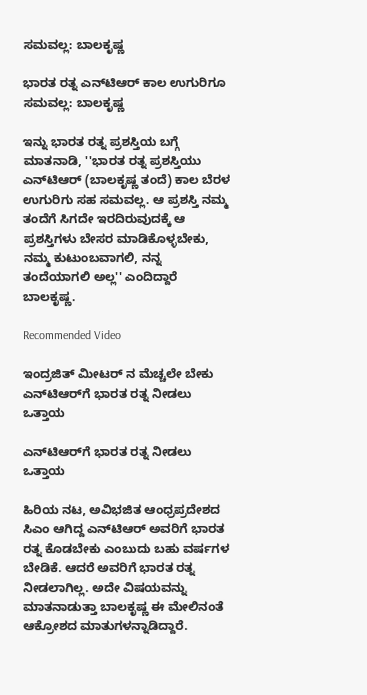ಸಮವಲ್ಲ: ಬಾಲಕೃಷ್ಣ

ಭಾರತ ರತ್ನ ಎನ್‌ಟಿಆರ್ ಕಾಲ ಉಗುರಿಗೂ ಸಮವಲ್ಲ: ಬಾಲಕೃಷ್ಣ

ಇನ್ನು ಭಾರತ ರತ್ನ ಪ್ರಶಸ್ತಿಯ ಬಗ್ಗೆ ಮಾತನಾಡಿ, ''ಭಾರತ ರತ್ನ ಪ್ರಶಸ್ತಿಯು ಎನ್‌ಟಿಆರ್ (ಬಾಲಕೃಷ್ಣ ತಂದೆ) ಕಾಲ ಬೆರಳ ಉಗುರಿಗು ಸಹ ಸಮವಲ್ಲ. ಆ ಪ್ರಶಸ್ತಿ ನಮ್ಮ ತಂದೆಗೆ ಸಿಗದೇ ಇರದಿರುವುದಕ್ಕೆ ಆ ಪ್ರಶಸ್ತಿಗಳು ಬೇಸರ ಮಾಡಿಕೊಳ್ಳಬೇಕು, ನಮ್ಮ ಕುಟುಂಬವಾಗಲಿ, ನನ್ನ ತಂದೆಯಾಗಲಿ ಅಲ್ಲ'' ಎಂದಿದ್ದಾರೆ ಬಾಲಕೃಷ್ಣ.

Recommended Video

ಇಂದ್ರಜಿತ್ ಮೀಟರ್ ನ ಮೆಚ್ಚಲೇ ಬೇಕು
ಎನ್‌ಟಿಆರ್‌ಗೆ ಭಾರತ ರತ್ನ ನೀಡಲು ಒತ್ತಾಯ

ಎನ್‌ಟಿಆರ್‌ಗೆ ಭಾರತ ರತ್ನ ನೀಡಲು ಒತ್ತಾಯ

ಹಿರಿಯ ನಟ, ಅವಿಭಜಿತ ಆಂಧ್ರಪ್ರದೇಶದ ಸಿಎಂ ಆಗಿದ್ದ ಎನ್‌ಟಿಆರ್ ಅವರಿಗೆ ಭಾರತ ರತ್ನ ಕೊಡಬೇಕು ಎಂಬುದು ಬಹು ವರ್ಷಗಳ ಬೇಡಿಕೆ. ಆದರೆ ಅವರಿಗೆ ಭಾರತ ರತ್ನ ನೀಡಲಾಗಿಲ್ಲ. ಅದೇ ವಿಷಯವನ್ನು ಮಾತನಾಡುತ್ತಾ ಬಾಲಕೃಷ್ಣ ಈ ಮೇಲಿನಂತೆ ಆಕ್ರೋಶದ ಮಾತುಗಳನ್ನಾಡಿದ್ದಾರೆ.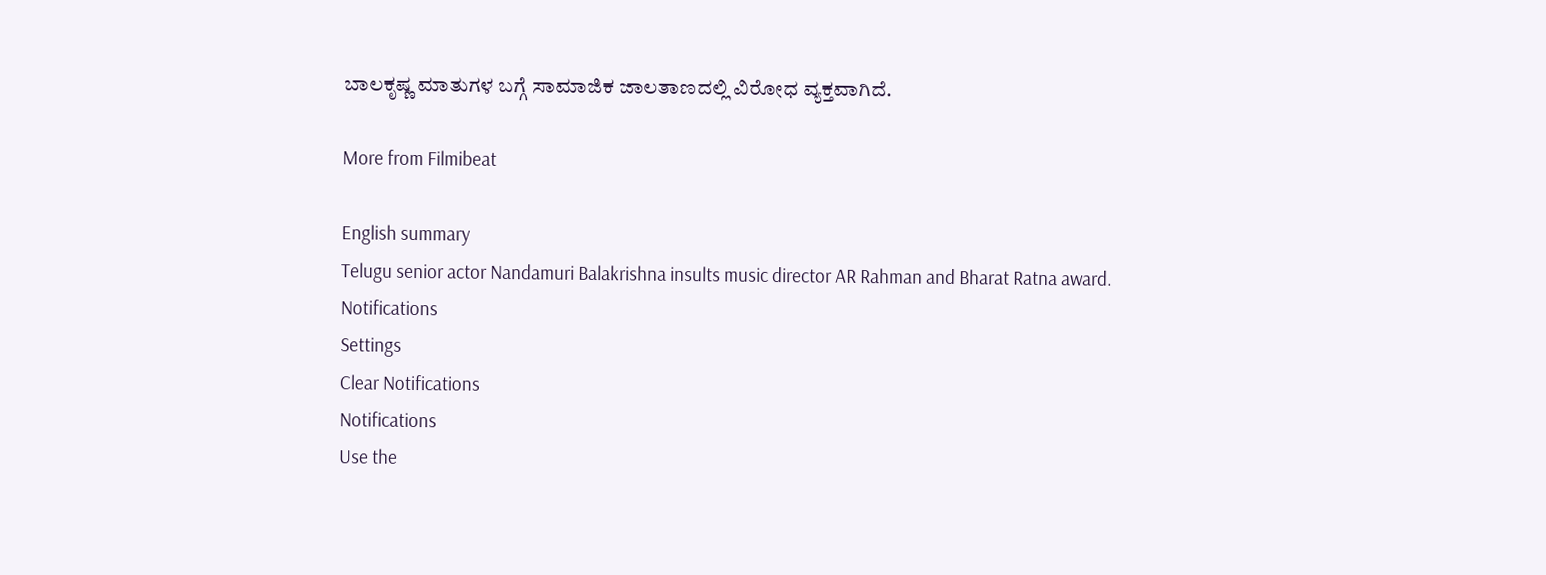ಬಾಲಕೃಷ್ಣ ಮಾತುಗಳ ಬಗ್ಗೆ ಸಾಮಾಜಿಕ ಜಾಲತಾಣದಲ್ಲಿ ವಿರೋಧ ವ್ಯಕ್ತವಾಗಿದೆ.

More from Filmibeat

English summary
Telugu senior actor Nandamuri Balakrishna insults music director AR Rahman and Bharat Ratna award.
Notifications
Settings
Clear Notifications
Notifications
Use the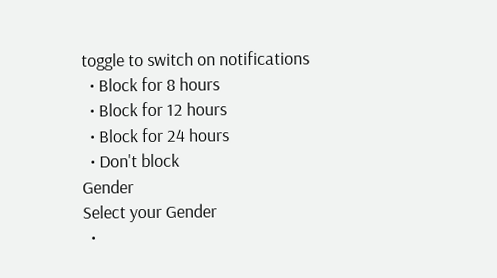toggle to switch on notifications
  • Block for 8 hours
  • Block for 12 hours
  • Block for 24 hours
  • Don't block
Gender
Select your Gender
  •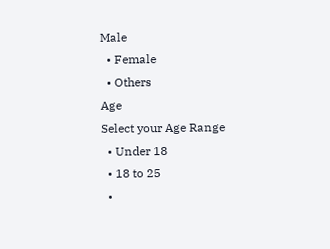Male
  • Female
  • Others
Age
Select your Age Range
  • Under 18
  • 18 to 25
  •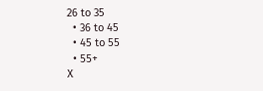26 to 35
  • 36 to 45
  • 45 to 55
  • 55+
X